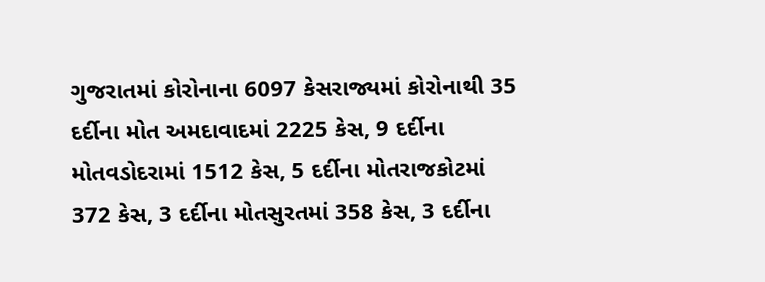ગુજરાતમાં કોરોનાના 6097 કેસરાજ્યમાં કોરોનાથી 35 દર્દીના મોત અમદાવાદમાં 2225 કેસ, 9 દર્દીના મોતવડોદરામાં 1512 કેસ, 5 દર્દીના મોતરાજકોટમાં 372 કેસ, 3 દર્દીના મોતસુરતમાં 358 કેસ, 3 દર્દીના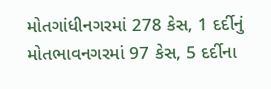મોતગાંધીનગરમાં 278 કેસ, 1 દર્દીનું મોતભાવનગરમાં 97 કેસ, 5 દર્દીના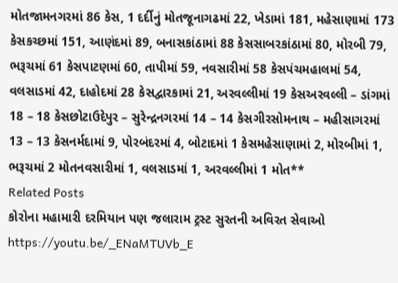મોતજામનગરમાં 86 કેસ, 1 દર્દીનું મોતજૂનાગઢમાં 22, ખેડામાં 181, મહેસાણામાં 173 કેસકચ્છમાં 151, આણંદમાં 89, બનાસકાંઠામાં 88 કેસસાબરકાંઠામાં 80, મોરબી 79, ભરૂચમાં 61 કેસપાટણમાં 60, તાપીમાં 59, નવસારીમાં 58 કેસપંચમહાલમાં 54, વલસાડમાં 42, દાહોદમાં 28 કેસદ્વારકામાં 21, અરવલ્લીમાં 19 કેસઅરવલ્લી – ડાંગમાં 18 – 18 કેસછોટાઉદેપુર – સુરેન્દ્રનગરમાં 14 – 14 કેસગીરસોમનાથ – મહીસાગરમાં 13 – 13 કેસનર્મદામાં 9, પોરબંદરમાં 4, બોટાદમાં 1 કેસમહેસાણામાં 2, મોરબીમાં 1, ભરૂચમાં 2 મોતનવસારીમાં 1, વલસાડમાં 1, અરવલ્લીમાં 1 મોત**
Related Posts
કોરોના મહામારી દરમિયાન પણ જલારામ ટ્રસ્ટ સુરતની અવિરત સેવાઓ
https://youtu.be/_ENaMTUVb_E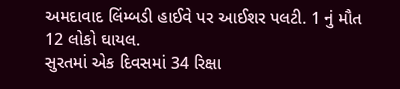અમદાવાદ લિંમ્બડી હાઈવે પર આઈશર પલટી. 1 નું મૌત 12 લોકો ઘાયલ.
સુરતમાં એક દિવસમાં 34 રિક્ષા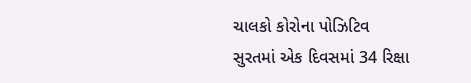ચાલકો કોરોના પોઝિટિવ
સુરતમાં એક દિવસમાં 34 રિક્ષા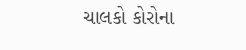ચાલકો કોરોના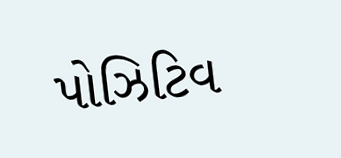પોઝિટિવ